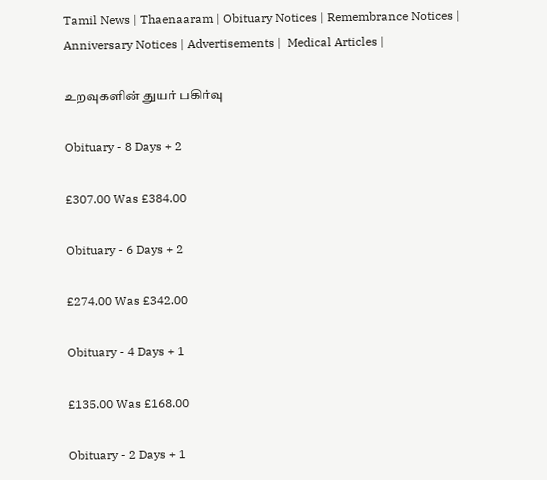Tamil News | Thaenaaram | Obituary Notices | Remembrance Notices | Anniversary Notices | Advertisements |  Medical Articles |

உறவுகளின் துயர் பகிர்வு

Obituary - 8 Days + 2

£307.00 Was £384.00

Obituary - 6 Days + 2

£274.00 Was £342.00

Obituary - 4 Days + 1

£135.00 Was £168.00

Obituary - 2 Days + 1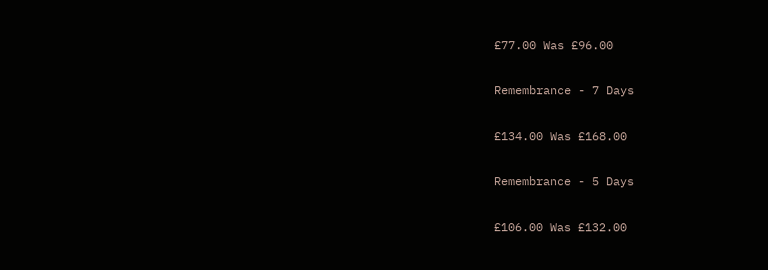£77.00 Was £96.00

Remembrance - 7 Days

£134.00 Was £168.00

Remembrance - 5 Days

£106.00 Was £132.00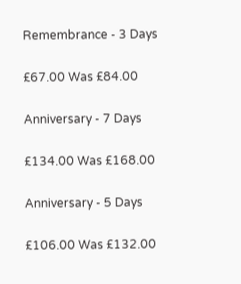Remembrance - 3 Days

£67.00 Was £84.00

Anniversary - 7 Days

£134.00 Was £168.00

Anniversary - 5 Days

£106.00 Was £132.00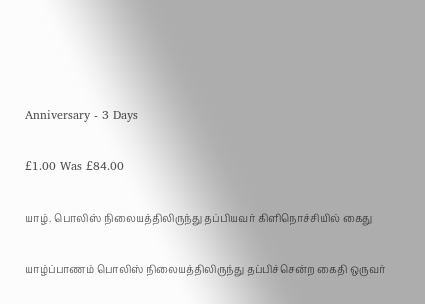Anniversary - 3 Days

£1.00 Was £84.00

யாழ். பொலிஸ் நிலையத்திலிருந்து தப்பியவர் கிளிநொச்சியில் கைது

யாழ்ப்பாணம் பொலிஸ் நிலையத்திலிருந்து தப்பிச்சென்ற கைதி ஒருவர்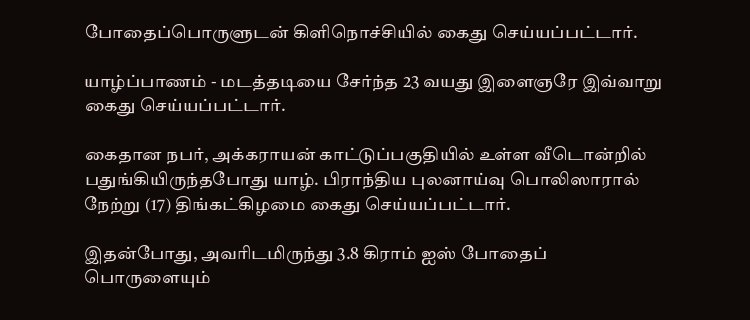போதைப்பொருளுடன் கிளிநொச்சியில் கைது செய்யப்பட்டார்.

யாழ்ப்பாணம் - மடத்தடியை சேர்ந்த 23 வயது இளைஞரே இவ்வாறு கைது செய்யப்பட்டார்.

கைதான நபர், அக்கராயன் காட்டுப்பகுதியில் உள்ள வீடொன்றில் பதுங்கியிருந்தபோது யாழ். பிராந்திய புலனாய்வு பொலிஸாரால் நேற்று (17) திங்கட்கிழமை கைது செய்யப்பட்டார்.

இதன்போது, அவரிடமிருந்து 3.8 கிராம் ஐஸ் போதைப் பொருளையும்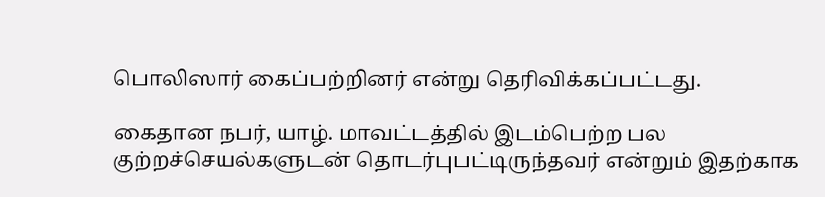பொலிஸார் கைப்பற்றினர் என்று தெரிவிக்கப்பட்டது.

கைதான நபர், யாழ். மாவட்டத்தில் இடம்பெற்ற பல குற்றச்செயல்களுடன் தொடர்புபட்டிருந்தவர் என்றும் இதற்காக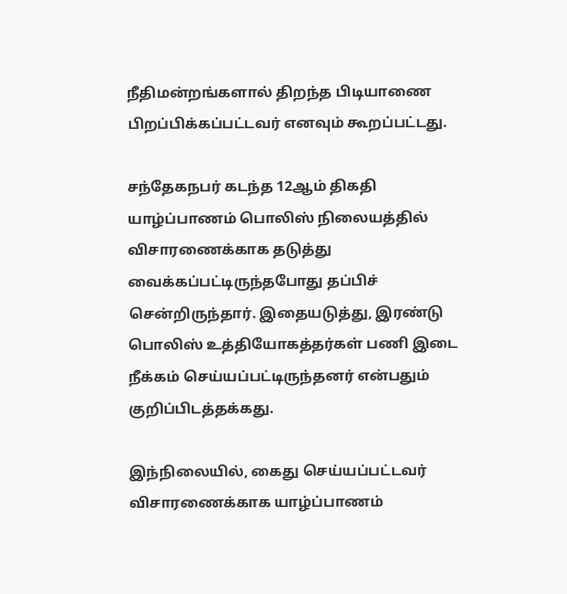நீதிமன்றங்களால் திறந்த பிடியாணை பிறப்பிக்கப்பட்டவர் எனவும் கூறப்பட்டது.

சந்தேகநபர் கடந்த 12ஆம் திகதி யாழ்ப்பாணம் பொலிஸ் நிலையத்தில் விசாரணைக்காக தடுத்து வைக்கப்பட்டிருந்தபோது தப்பிச் சென்றிருந்தார். இதையடுத்து, இரண்டு பொலிஸ் உத்தியோகத்தர்கள் பணி இடை நீக்கம் செய்யப்பட்டிருந்தனர் என்பதும் குறிப்பிடத்தக்கது.

இந்நிலையில், கைது செய்யப்பட்டவர் விசாரணைக்காக யாழ்ப்பாணம்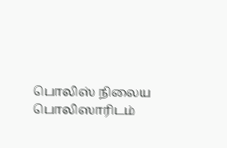பொலிஸ் நிலைய பொலிஸாரிடம்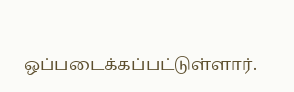ஒப்படைக்கப்பட்டுள்ளார்.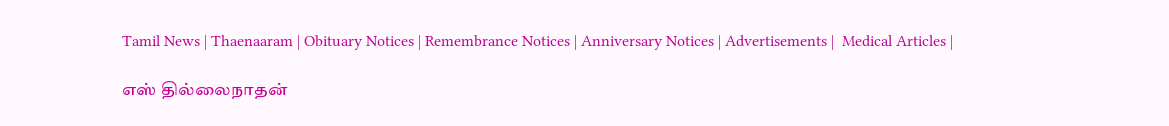Tamil News | Thaenaaram | Obituary Notices | Remembrance Notices | Anniversary Notices | Advertisements |  Medical Articles |

எஸ் தில்லைநாதன்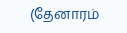(தேனாரம்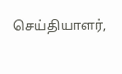செய்தியாளர்,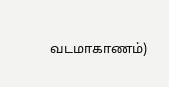வடமாகாணம்)